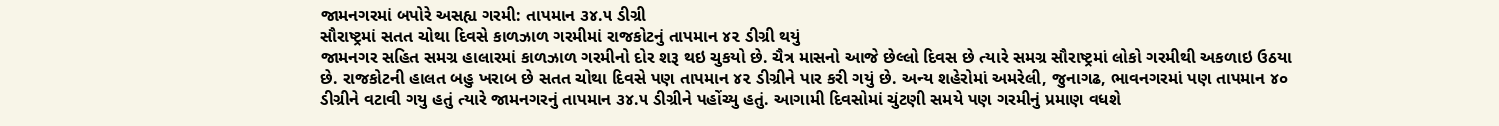જામનગરમાં બપોરે અસહ્ય ગરમી: તાપમાન ૩૪.૫ ડીગ્રી
સૌરાષ્ટ્રમાં સતત ચોથા દિવસે કાળઝાળ ગરમીમાં રાજકોટનું તાપમાન ૪૨ ડીગ્રી થયું
જામનગર સહિત સમગ્ર હાલારમાં કાળઝાળ ગરમીનો દોર શરૂ થઇ ચુકયો છે. ચૈત્ર માસનો આજે છેલ્લો દિવસ છે ત્યારે સમગ્ર સૌરાષ્ટ્રમાં લોકો ગરમીથી અકળાઇ ઉઠયા છે. રાજકોટની હાલત બહુ ખરાબ છે સતત ચોથા દિવસે પણ તાપમાન ૪૨ ડીગ્રીને પાર કરી ગયું છે. અન્ય શહેરોમાં અમરેલી, જુનાગઢ, ભાવનગરમાં પણ તાપમાન ૪૦ ડીગ્રીને વટાવી ગયુ હતું ત્યારે જામનગરનું તાપમાન ૩૪.૫ ડીગ્રીને પહોંચ્યુ હતું. આગામી દિવસોમાં ચુંટણી સમયે પણ ગરમીનું પ્રમાણ વધશે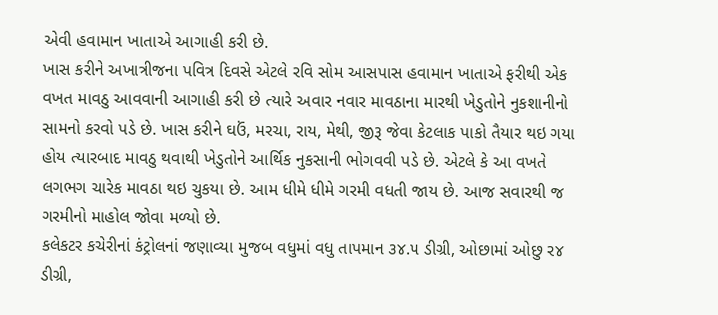એવી હવામાન ખાતાએ આગાહી કરી છે.
ખાસ કરીને અખાત્રીજના પવિત્ર દિવસે એટલે રવિ સોમ આસપાસ હવામાન ખાતાએ ફરીથી એક વખત માવઠુ આવવાની આગાહી કરી છે ત્યારે અવાર નવાર માવઠાના મારથી ખેડુતોને નુકશાનીનો સામનો કરવો પડે છે. ખાસ કરીને ઘઉં, મરચા, રાય, મેથી, જીરૂ જેવા કેટલાક પાકો તૈયાર થઇ ગયા હોય ત્યારબાદ માવઠુ થવાથી ખેડુતોને આર્થિક નુકસાની ભોગવવી પડે છે. એટલે કે આ વખતે લગભગ ચારેક માવઠા થઇ ચુકયા છે. આમ ધીમે ધીમે ગરમી વધતી જાય છે. આજ સવારથી જ ગરમીનો માહોલ જોવા મળ્યો છે.
કલેકટર કચેરીનાં કંટ્રોલનાં જણાવ્યા મુજબ વધુમાં વધુ તાપમાન ૩૪.૫ ડીગ્રી, ઓછામાં ઓછુ ર૪ ડીગ્રી,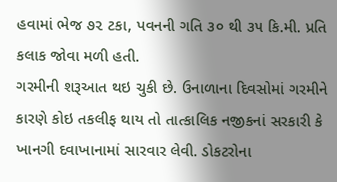હવામાં ભેજ ૭૨ ટકા, પવનની ગતિ ૩૦ થી ૩૫ કિ.મી. પ્રતિ કલાક જોવા મળી હતી.
ગરમીની શરૂઆત થઇ ચુકી છે. ઉનાળાના દિવસોમાં ગરમીને કારણે કોઇ તકલીફ થાય તો તાત્કાલિક નજીકનાં સરકારી કે ખાનગી દવાખાનામાં સારવાર લેવી. ડોકટરોના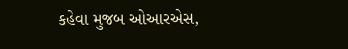કહેવા મુજબ ઓઆરએસ,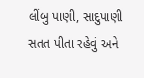લીંબુ પાણી, સાદુપાણી સતત પીતા રહેવું અને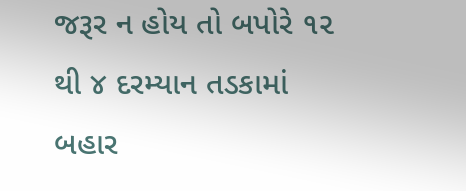જરૂર ન હોય તો બપોરે ૧૨ થી ૪ દરમ્યાન તડકામાં બહાર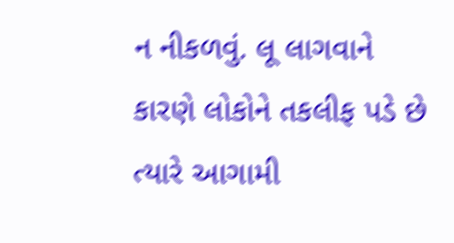ન નીકળવું. લૂ લાગવાને કારણે લોકોને તકલીફ પડે છે ત્યારે આગામી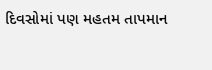દિવસોમાં પણ મહતમ તાપમાન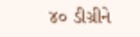૪૦ ડીગ્રીને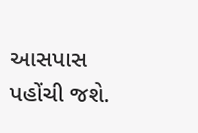આસપાસ પહોંચી જશે.